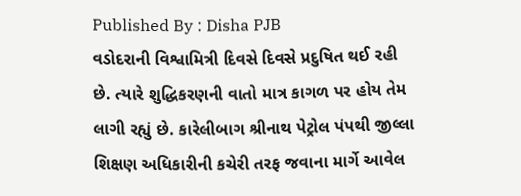Published By : Disha PJB
વડોદરાની વિશ્વામિત્રી દિવસે દિવસે પ્રદુષિત થઈ રહી છે. ત્યારે શુદ્ધિકરણની વાતો માત્ર કાગળ પર હોય તેમ લાગી રહ્યું છે. કારેલીબાગ શ્રીનાથ પેટ્રોલ પંપથી જીલ્લા શિક્ષણ અધિકારીની કચેરી તરફ જવાના માર્ગે આવેલ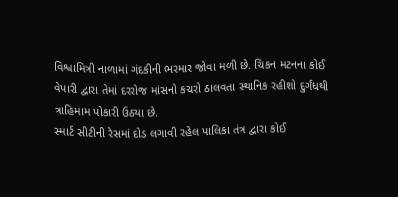વિશ્વામિત્રી નાળામાં ગંદકીની ભરમાર જોવા મળી છે. ચિકન મટનના કોઈ વેપારી દ્વારા તેમાં દરરોજ માંસનો કચરો ઠાલવતા સ્થાનિક રહીશો દુર્ગંધથી ત્રાહિમામ પોકારી ઉઠ્યા છે.
સ્માર્ટ સીટીની રેસમાં દોડ લગાવી રહેલ પાલિકા તંત્ર દ્વારા કોઈ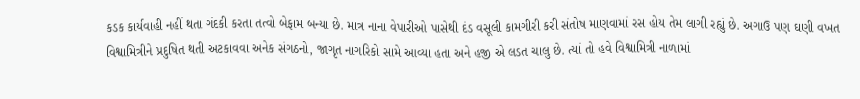કડક કાર્યવાહી નહીં થતા ગંદકી કરતા તત્વો બેફામ બન્યા છે. માત્ર નાના વેપારીઓ પાસેથી દંડ વસૂલી કામગીરી કરી સંતોષ માણવામાં રસ હોય તેમ લાગી રહ્યું છે. અગાઉ પણ ઘણી વખત વિશ્વામિત્રીને પ્રદુષિત થતી અટકાવવા અનેક સંગઠનો, જાગૃત નાગરિકો સામે આવ્યા હતા અને હજી એ લડત ચાલુ છે. ત્યાં તો હવે વિશ્વામિત્રી નાળામાં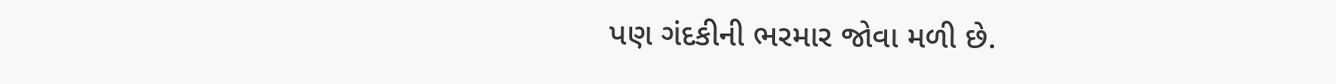પણ ગંદકીની ભરમાર જોવા મળી છે.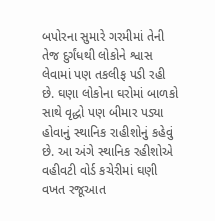બપોરના સુમારે ગરમીમાં તેની તેજ દુર્ગંધથી લોકોને શ્વાસ લેવામાં પણ તકલીફ પડી રહી છે. ઘણા લોકોના ઘરોમાં બાળકો સાથે વૃદ્ધો પણ બીમાર પડ્યા હોવાનું સ્થાનિક રાહીશોનું કહેવું છે. આ અંગે સ્થાનિક રહીશોએ વહીવટી વોર્ડ કચેરીમાં ઘણી વખત રજૂઆત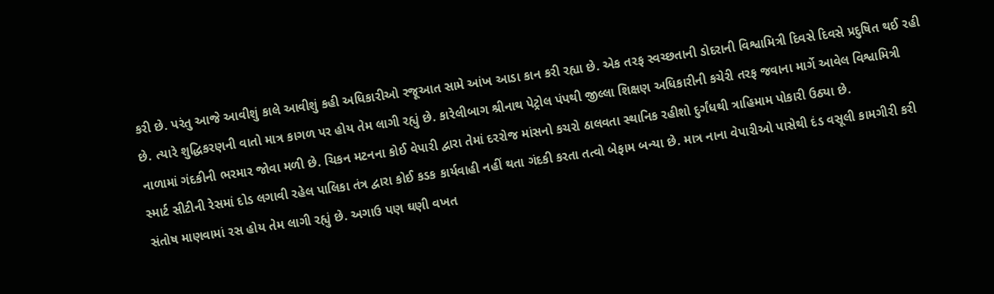કરી છે. પરંતુ આજે આવીશું કાલે આવીશું કહી અધિકારીઓ રજૂઆત સામે આંખ આડા કાન કરી રહ્યા છે. એક તરફ સ્વચ્છતાની ડોદરાની વિશ્વામિત્રી દિવસે દિવસે પ્રદુષિત થઈ રહી છે. ત્યારે શુદ્ધિકરણની વાતો માત્ર કાગળ પર હોય તેમ લાગી રહ્યું છે. કારેલીબાગ શ્રીનાથ પેટ્રોલ પંપથી જીલ્લા શિક્ષણ અધિકારીની કચેરી તરફ જવાના માર્ગે આવેલ વિશ્વામિત્રી નાળામાં ગંદકીની ભરમાર જોવા મળી છે. ચિકન મટનના કોઈ વેપારી દ્વારા તેમાં દરરોજ માંસનો કચરો ઠાલવતા સ્થાનિક રહીશો દુર્ગંધથી ત્રાહિમામ પોકારી ઉઠ્યા છે.
સ્માર્ટ સીટીની રેસમાં દોડ લગાવી રહેલ પાલિકા તંત્ર દ્વારા કોઈ કડક કાર્યવાહી નહીં થતા ગંદકી કરતા તત્વો બેફામ બન્યા છે. માત્ર નાના વેપારીઓ પાસેથી દંડ વસૂલી કામગીરી કરી સંતોષ માણવામાં રસ હોય તેમ લાગી રહ્યું છે. અગાઉ પણ ઘણી વખત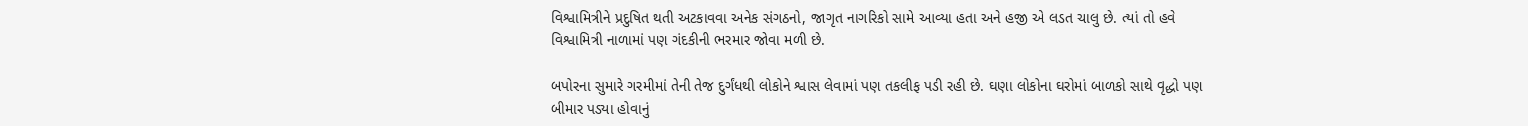વિશ્વામિત્રીને પ્રદુષિત થતી અટકાવવા અનેક સંગઠનો, જાગૃત નાગરિકો સામે આવ્યા હતા અને હજી એ લડત ચાલુ છે. ત્યાં તો હવે વિશ્વામિત્રી નાળામાં પણ ગંદકીની ભરમાર જોવા મળી છે.

બપોરના સુમારે ગરમીમાં તેની તેજ દુર્ગંધથી લોકોને શ્વાસ લેવામાં પણ તકલીફ પડી રહી છે. ઘણા લોકોના ઘરોમાં બાળકો સાથે વૃદ્ધો પણ બીમાર પડ્યા હોવાનું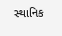સ્થાનિક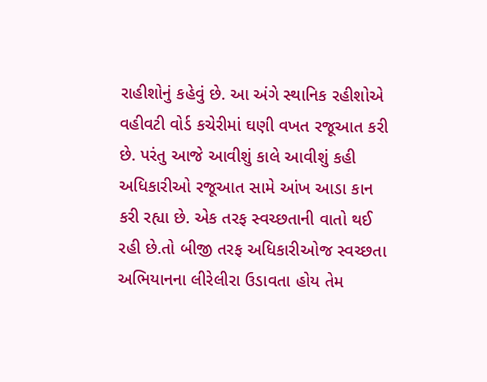રાહીશોનું કહેવું છે. આ અંગે સ્થાનિક રહીશોએ વહીવટી વોર્ડ કચેરીમાં ઘણી વખત રજૂઆત કરી છે. પરંતુ આજે આવીશું કાલે આવીશું કહી અધિકારીઓ રજૂઆત સામે આંખ આડા કાન કરી રહ્યા છે. એક તરફ સ્વચ્છતાની વાતો થઈ રહી છે.તો બીજી તરફ અધિકારીઓજ સ્વચ્છતા અભિયાનના લીરેલીરા ઉડાવતા હોય તેમ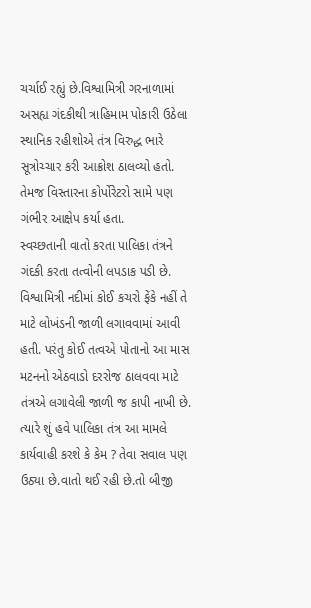ચર્ચાઈ રહ્યું છે.વિશ્વામિત્રી ગરનાળામાં અસહ્ય ગંદકીથી ત્રાહિમામ પોકારી ઉઠેલા સ્થાનિક રહીશોએ તંત્ર વિરુદ્ધ ભારે સૂત્રોચ્ચાર કરી આક્રોશ ઠાલવ્યો હતો. તેમજ વિસ્તારના કોર્પોરેટરો સામે પણ ગંભીર આક્ષેપ કર્યા હતા.
સ્વચ્છતાની વાતો કરતા પાલિકા તંત્રને ગંદકી કરતા તત્વોની લપડાક પડી છે. વિશ્વામિત્રી નદીમાં કોઈ કચરો ફેંકે નહીં તે માટે લોખંડની જાળી લગાવવામાં આવી હતી. પરંતુ કોઈ તત્વએ પોતાનો આ માસ મટનનો એઠવાડો દરરોજ ઠાલવવા માટે તંત્રએ લગાવેલી જાળી જ કાપી નાખી છે. ત્યારે શું હવે પાલિકા તંત્ર આ મામલે કાર્યવાહી કરશે કે કેમ ? તેવા સવાલ પણ ઉઠ્યા છે.વાતો થઈ રહી છે.તો બીજી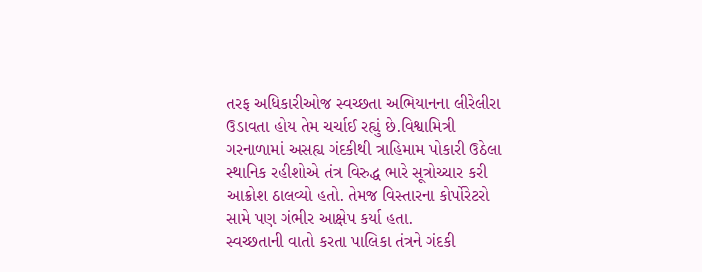તરફ અધિકારીઓજ સ્વચ્છતા અભિયાનના લીરેલીરા ઉડાવતા હોય તેમ ચર્ચાઈ રહ્યું છે.વિશ્વામિત્રી ગરનાળામાં અસહ્ય ગંદકીથી ત્રાહિમામ પોકારી ઉઠેલા સ્થાનિક રહીશોએ તંત્ર વિરુદ્ધ ભારે સૂત્રોચ્ચાર કરી આક્રોશ ઠાલવ્યો હતો. તેમજ વિસ્તારના કોર્પોરેટરો સામે પણ ગંભીર આક્ષેપ કર્યા હતા.
સ્વચ્છતાની વાતો કરતા પાલિકા તંત્રને ગંદકી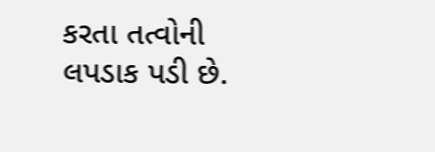કરતા તત્વોની લપડાક પડી છે.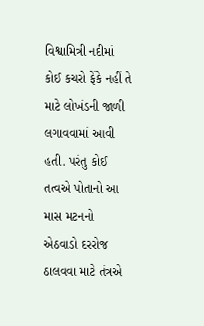વિશ્વામિત્રી નદીમાં કોઈ કચરો ફેંકે નહીં તે માટે લોખંડની જાળી લગાવવામાં આવી હતી. પરંતુ કોઈ તત્વએ પોતાનો આ માસ મટનનો એઠવાડો દરરોજ ઠાલવવા માટે તંત્રએ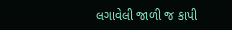લગાવેલી જાળી જ કાપી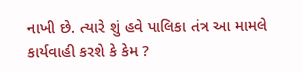નાખી છે. ત્યારે શું હવે પાલિકા તંત્ર આ મામલે કાર્યવાહી કરશે કે કેમ ?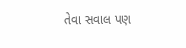તેવા સવાલ પણ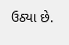ઉઠ્યા છે.